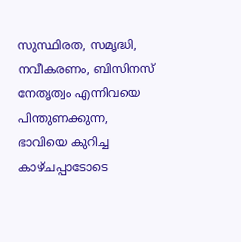സുസ്ഥിരത, സമൃദ്ധി, നവീകരണം, ബിസിനസ് നേതൃത്വം എന്നിവയെ പിന്തുണക്കുന്ന, ഭാവിയെ കുറിച്ച കാഴ്ചപ്പാടോടെ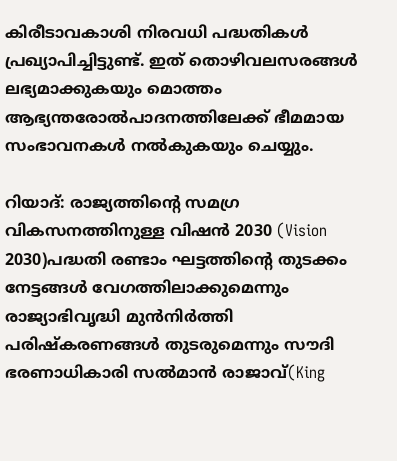കിരീടാവകാശി നിരവധി പദ്ധതികള്‍ പ്രഖ്യാപിച്ചിട്ടുണ്ട്. ഇത് തൊഴിവലസരങ്ങള്‍ ലഭ്യമാക്കുകയും മൊത്തം ആഭ്യന്തരോല്‍പാദനത്തിലേക്ക് ഭീമമായ സംഭാവനകള്‍ നല്‍കുകയും ചെയ്യും.

റിയാദ്: രാജ്യത്തിന്റെ സമഗ്ര വികസനത്തിനുള്ള വിഷന്‍ 2030 (Vision 2030)പദ്ധതി രണ്ടാം ഘട്ടത്തിന്റെ തുടക്കം നേട്ടങ്ങള്‍ വേഗത്തിലാക്കുമെന്നും രാജ്യാഭിവൃദ്ധി മുന്‍നിര്‍ത്തി പരിഷ്‌കരണങ്ങള്‍ തുടരുമെന്നും സൗദി ഭരണാധികാരി സല്‍മാന്‍ രാജാവ്(King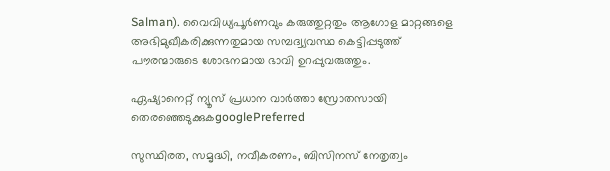Salman). വൈവിധ്യപൂര്‍ണവും കരുത്തുറ്റതും ആഗോള മാറ്റങ്ങളെ അഭിമുഖീകരിക്കുന്നതുമായ സമ്പദ്വ്യവസ്ഥ കെട്ടിപ്പടുത്ത് പൗരന്മാരുടെ ശോഭനമായ ഭാവി ഉറപ്പുവരുത്തും.

ഏഷ്യാനെറ്റ് ന്യൂസ് പ്രധാന വാർത്താ സ്രോതസായി തെരഞ്ഞെടുക്കുകgooglePreferred

സുസ്ഥിരത, സമൃദ്ധി, നവീകരണം, ബിസിനസ് നേതൃത്വം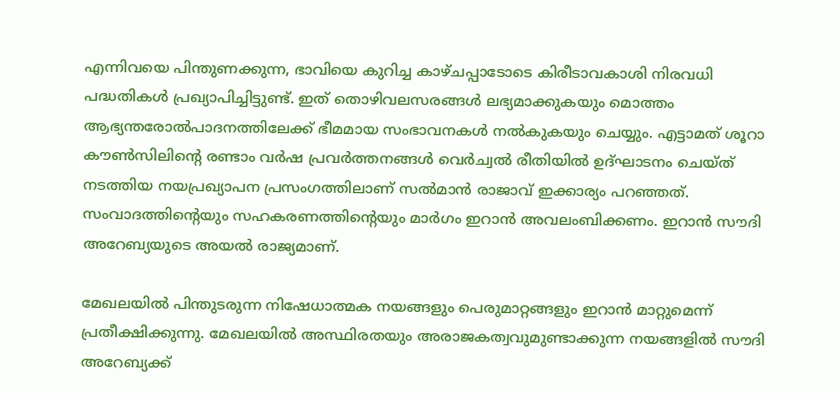എന്നിവയെ പിന്തുണക്കുന്ന, ഭാവിയെ കുറിച്ച കാഴ്ചപ്പാടോടെ കിരീടാവകാശി നിരവധി പദ്ധതികള്‍ പ്രഖ്യാപിച്ചിട്ടുണ്ട്. ഇത് തൊഴിവലസരങ്ങള്‍ ലഭ്യമാക്കുകയും മൊത്തം ആഭ്യന്തരോല്‍പാദനത്തിലേക്ക് ഭീമമായ സംഭാവനകള്‍ നല്‍കുകയും ചെയ്യും. എട്ടാമത് ശൂറാ കൗണ്‍സിലിന്റെ രണ്ടാം വര്‍ഷ പ്രവര്‍ത്തനങ്ങള്‍ വെര്‍ച്വല്‍ രീതിയില്‍ ഉദ്ഘാടനം ചെയ്ത് നടത്തിയ നയപ്രഖ്യാപന പ്രസംഗത്തിലാണ് സല്‍മാന്‍ രാജാവ് ഇക്കാര്യം പറഞ്ഞത്. സംവാദത്തിന്റെയും സഹകരണത്തിന്റെയും മാര്‍ഗം ഇറാന്‍ അവലംബിക്കണം. ഇറാന്‍ സൗദി അറേബ്യയുടെ അയല്‍ രാജ്യമാണ്.

മേഖലയില്‍ പിന്തുടരുന്ന നിഷേധാത്മക നയങ്ങളും പെരുമാറ്റങ്ങളും ഇറാന്‍ മാറ്റുമെന്ന് പ്രതീക്ഷിക്കുന്നു. മേഖലയില്‍ അസ്ഥിരതയും അരാജകത്വവുമുണ്ടാക്കുന്ന നയങ്ങളില്‍ സൗദി അറേബ്യക്ക്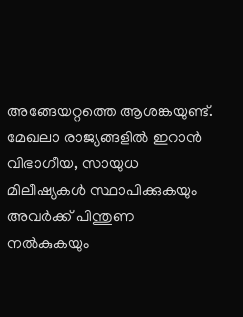അങ്ങേയറ്റത്തെ ആശങ്കയുണ്ട്. മേഖലാ രാജ്യങ്ങളില്‍ ഇറാന്‍ വിഭാഗീയ, സായുധ മിലീഷ്യകള്‍ സ്ഥാപിക്കുകയും അവര്‍ക്ക് പിന്തുണ നല്‍കുകയും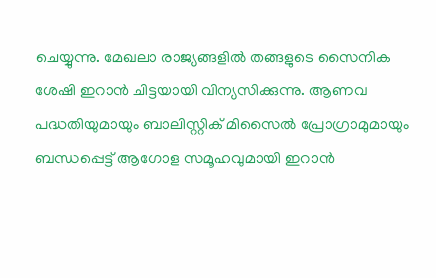ചെയ്യുന്നു. മേഖലാ രാജ്യങ്ങളില്‍ തങ്ങളുടെ സൈനിക ശേഷി ഇറാന്‍ ചിട്ടയായി വിന്യസിക്കുന്നു. ആണവ പദ്ധതിയുമായും ബാലിസ്റ്റിക് മിസൈല്‍ പ്രോഗ്രാമുമായും ബന്ധപ്പെട്ട് ആഗോള സമൂഹവുമായി ഇറാന്‍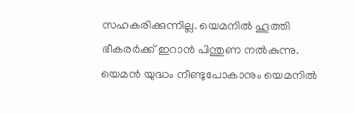സഹകരിക്കുന്നില്ല. യെമനില്‍ ഹൂത്തി ഭീകരര്‍ക്ക് ഇറാന്‍ പിന്തുണ നല്‍കുന്നു. യെമന്‍ യുദ്ധം നീണ്ടുപോകാനും യെമനില്‍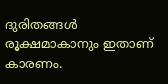ദുരിതങ്ങള്‍ രൂക്ഷമാകാനും ഇതാണ് കാരണം.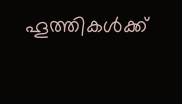ഹൂത്തികള്‍ക്ക്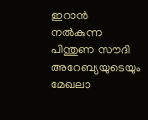ഇറാന്‍ നല്‍കുന്ന പിന്തുണ സൗദി അറേബ്യയുടെയും മേഖലാ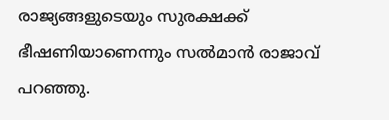രാജ്യങ്ങളുടെയും സുരക്ഷക്ക് ഭീഷണിയാണെന്നും സല്‍മാന്‍ രാജാവ് പറഞ്ഞു.